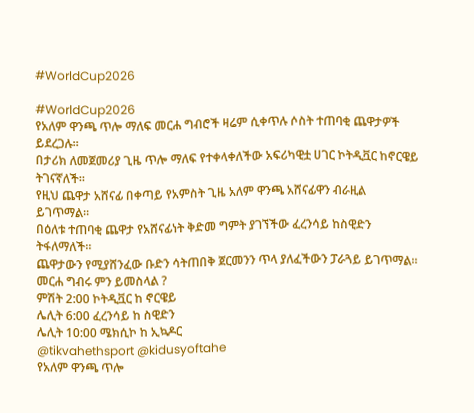#WorldCup2026

#WorldCup2026
የአለም ዋንጫ ጥሎ ማለፍ መርሐ ግብሮች ዛሬም ሲቀጥሉ ሶስት ተጠባቂ ጨዋታዎች ይደረጋሉ።
በታሪክ ለመጀመሪያ ጊዜ ጥሎ ማለፍ የተቀላቀለችው አፍሪካዊቷ ሀገር ኮትዲቯር ከኖርዌይ ትገናኛለች።
የዚህ ጨዋታ አሸናፊ በቀጣይ የአምስት ጊዜ አለም ዋንጫ አሸናፊዋን ብራዚል ይገጥማል።
በዕለቱ ተጠባቂ ጨዋታ የአሸናፊነት ቅድመ ግምት ያገኘችው ፈረንሳይ ከስዊድን ትፋለማለች።
ጨዋታውን የሚያሸንፈው ቡድን ሳትጠበቅ ጀርመንን ጥላ ያለፈችውን ፓራጓይ ይገጥማል።
መርሐ ግብሩ ምን ይመስላል ?
ምሽት 2:00 ኮትዲቯር ከ ኖርዌይ
ሌሊት 6:00 ፈረንሳይ ከ ስዊድን
ሌሊት 10:00 ሜክሲኮ ከ ኢኳዶር
@tikvahethsport @kidusyoftahe
የአለም ዋንጫ ጥሎ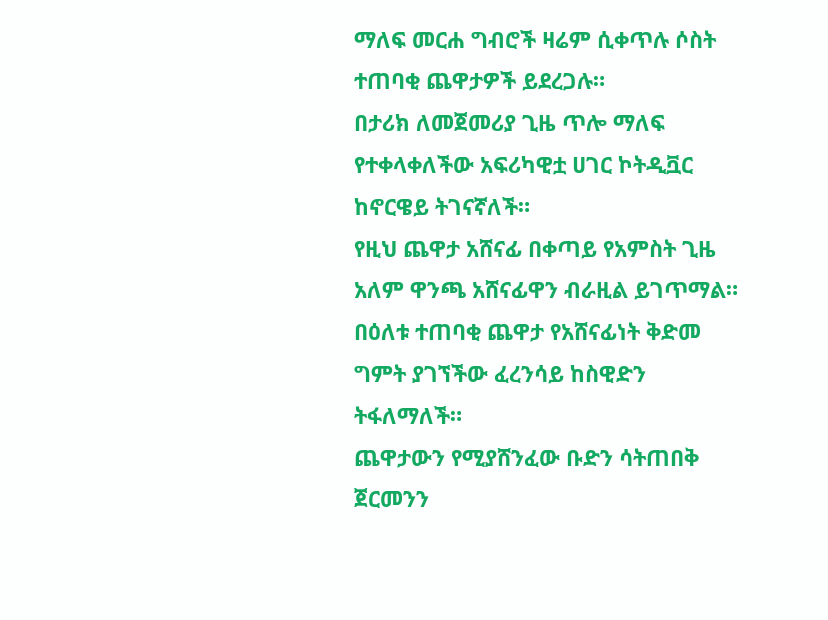ማለፍ መርሐ ግብሮች ዛሬም ሲቀጥሉ ሶስት ተጠባቂ ጨዋታዎች ይደረጋሉ።
በታሪክ ለመጀመሪያ ጊዜ ጥሎ ማለፍ የተቀላቀለችው አፍሪካዊቷ ሀገር ኮትዲቯር ከኖርዌይ ትገናኛለች።
የዚህ ጨዋታ አሸናፊ በቀጣይ የአምስት ጊዜ አለም ዋንጫ አሸናፊዋን ብራዚል ይገጥማል።
በዕለቱ ተጠባቂ ጨዋታ የአሸናፊነት ቅድመ ግምት ያገኘችው ፈረንሳይ ከስዊድን ትፋለማለች።
ጨዋታውን የሚያሸንፈው ቡድን ሳትጠበቅ ጀርመንን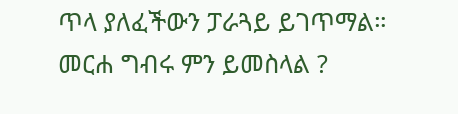ጥላ ያለፈችውን ፓራጓይ ይገጥማል።
መርሐ ግብሩ ምን ይመስላል ?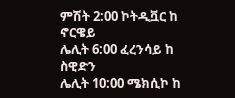ምሽት 2:00 ኮትዲቯር ከ ኖርዌይ
ሌሊት 6:00 ፈረንሳይ ከ ስዊድን
ሌሊት 10:00 ሜክሲኮ ከ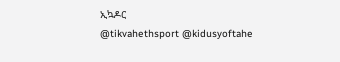ኢኳዶር
@tikvahethsport @kidusyoftahe